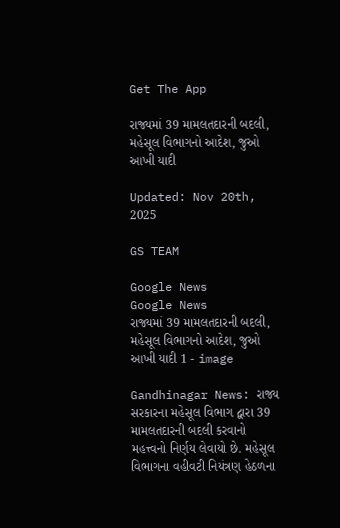Get The App

રાજ્યમાં 39 મામલતદારની બદલી, મહેસૂલ વિભાગનો આદેશ, જુઓ આખી યાદી

Updated: Nov 20th, 2025

GS TEAM

Google News
Google News
રાજ્યમાં 39 મામલતદારની બદલી, મહેસૂલ વિભાગનો આદેશ, જુઓ આખી યાદી 1 - image

Gandhinagar News: રાજ્ય સરકારના મહેસૂલ વિભાગ દ્વારા 39 મામલતદારની બદલી કરવાનો મહત્ત્વનો નિર્ણય લેવાયો છે. મહેસૂલ વિભાગના વહીવટી નિયંત્રણ હેઠળના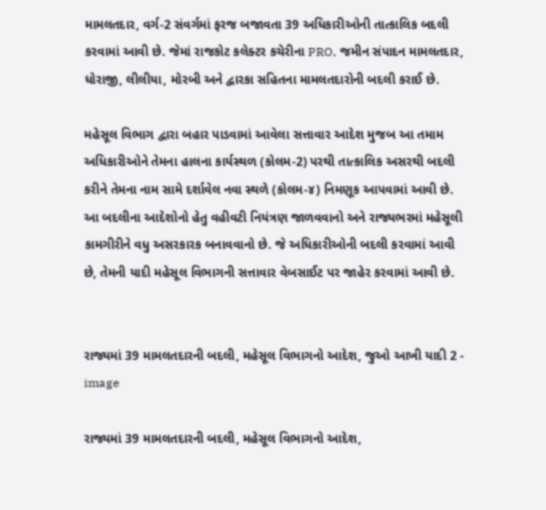મામલતદાર, વર્ગ-2 સંવર્ગમાં ફરજ બજાવતા 39 અધિકારીઓની તાત્કાલિક બદલી કરવામાં આવી છે. જેમાં રાજકોટ કલેક્ટર કચેરીના PRO, જમીન સંપાદન મામલતદાર, ધોરાજી, લીલીયા, મોરબી અને દ્વારકા સહિતના મામલતદારોની બદલી કરાઈ છે.

મહેસૂલ વિભાગ દ્વારા બહાર પાડવામાં આવેલા સત્તાવાર આદેશ મુજબ આ તમામ અધિકારીઓને તેમના હાલના કાર્યસ્થળ (કોલમ-2) પરથી તાત્કાલિક અસરથી બદલી કરીને તેમના નામ સામે દર્શાવેલ નવા સ્થળે (કોલમ-૪) નિમણૂક આપવામાં આવી છે. આ બદલીના આદેશોનો હેતુ વહીવટી નિયંત્રણ જાળવવાનો અને રાજ્યભરમાં મહેસૂલી કામગીરીને વધુ અસરકારક બનાવવાનો છે. જે અધિકારીઓની બદલી કરવામાં આવી છે, તેમની યાદી મહેસૂલ વિભાગની સત્તાવાર વેબસાઈટ પર જાહેર કરવામાં આવી છે.


રાજ્યમાં 39 મામલતદારની બદલી, મહેસૂલ વિભાગનો આદેશ, જુઓ આખી યાદી 2 - image

રાજ્યમાં 39 મામલતદારની બદલી, મહેસૂલ વિભાગનો આદેશ,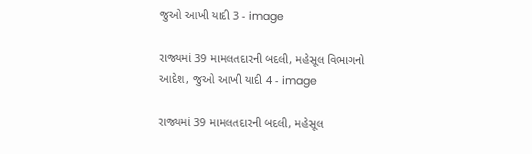જુઓ આખી યાદી 3 - image

રાજ્યમાં 39 મામલતદારની બદલી, મહેસૂલ વિભાગનો આદેશ, જુઓ આખી યાદી 4 - image

રાજ્યમાં 39 મામલતદારની બદલી, મહેસૂલ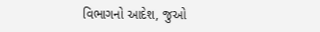વિભાગનો આદેશ, જુઓ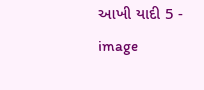આખી યાદી 5 - image